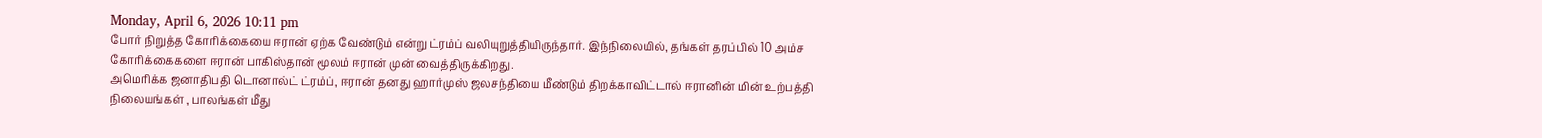Monday, April 6, 2026 10:11 pm
போர் நிறுத்த கோரிக்கையை ஈரான் ஏற்க வேண்டும் என்று ட்ரம்ப் வலியுறுத்தியிருந்தார். இந்நிலையில், தங்கள் தரப்பில் 10 அம்ச கோரிக்கைகளை ஈரான் பாகிஸ்தான் மூலம் ஈரான் முன் வைத்திருக்கிறது.
அமெரிக்க ஜனாதிபதி டொனால்ட் ட்ரம்ப், ஈரான் தனது ஹார்முஸ் ஜலசந்தியை மீண்டும் திறக்காவிட்டால் ஈரானின் மின் உற்பத்தி நிலையங்கள் , பாலங்கள் மீது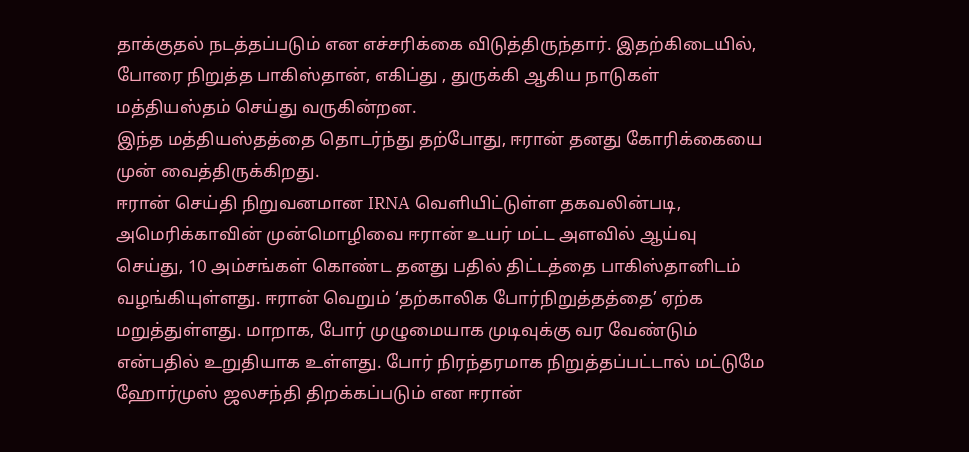தாக்குதல் நடத்தப்படும் என எச்சரிக்கை விடுத்திருந்தார். இதற்கிடையில், போரை நிறுத்த பாகிஸ்தான், எகிப்து , துருக்கி ஆகிய நாடுகள் மத்தியஸ்தம் செய்து வருகின்றன.
இந்த மத்தியஸ்தத்தை தொடர்ந்து தற்போது, ஈரான் தனது கோரிக்கையை முன் வைத்திருக்கிறது.
ஈரான் செய்தி நிறுவனமான IRNA வெளியிட்டுள்ள தகவலின்படி, அமெரிக்காவின் முன்மொழிவை ஈரான் உயர் மட்ட அளவில் ஆய்வு செய்து, 10 அம்சங்கள் கொண்ட தனது பதில் திட்டத்தை பாகிஸ்தானிடம் வழங்கியுள்ளது. ஈரான் வெறும் ‘தற்காலிக போர்நிறுத்தத்தை’ ஏற்க மறுத்துள்ளது. மாறாக, போர் முழுமையாக முடிவுக்கு வர வேண்டும் என்பதில் உறுதியாக உள்ளது. போர் நிரந்தரமாக நிறுத்தப்பட்டால் மட்டுமே ஹோர்முஸ் ஜலசந்தி திறக்கப்படும் என ஈரான்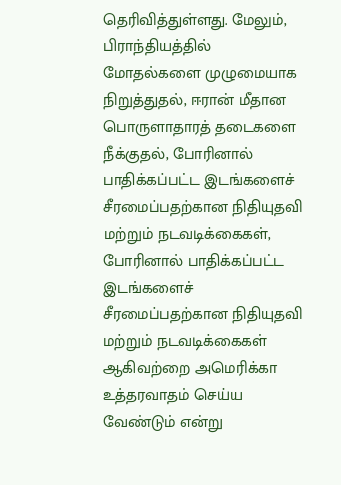தெரிவித்துள்ளது. மேலும், பிராந்தியத்தில் மோதல்களை முழுமையாக நிறுத்துதல், ஈரான் மீதான பொருளாதாரத் தடைகளை நீக்குதல், போரினால் பாதிக்கப்பட்ட இடங்களைச் சீரமைப்பதற்கான நிதியுதவி மற்றும் நடவடிக்கைகள், போரினால் பாதிக்கப்பட்ட இடங்களைச் சீரமைப்பதற்கான நிதியுதவி மற்றும் நடவடிக்கைகள் ஆகிவற்றை அமெரிக்கா உத்தரவாதம் செய்ய வேண்டும் என்று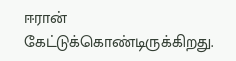ஈரான் கேட்டுக்கொண்டிருக்கிறது.